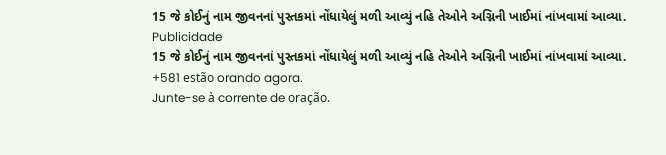15 જે કોઈનું નામ જીવનનાં પુસ્તકમાં નોંધાયેલું મળી આવ્યું નહિ તેઓને અગ્નિની ખાઈમાં નાંખવામાં આવ્યા.
Publicidade
15 જે કોઈનું નામ જીવનનાં પુસ્તકમાં નોંધાયેલું મળી આવ્યું નહિ તેઓને અગ્નિની ખાઈમાં નાંખવામાં આવ્યા.
+581 estão orando agora.
Junte-se à corrente de oração.